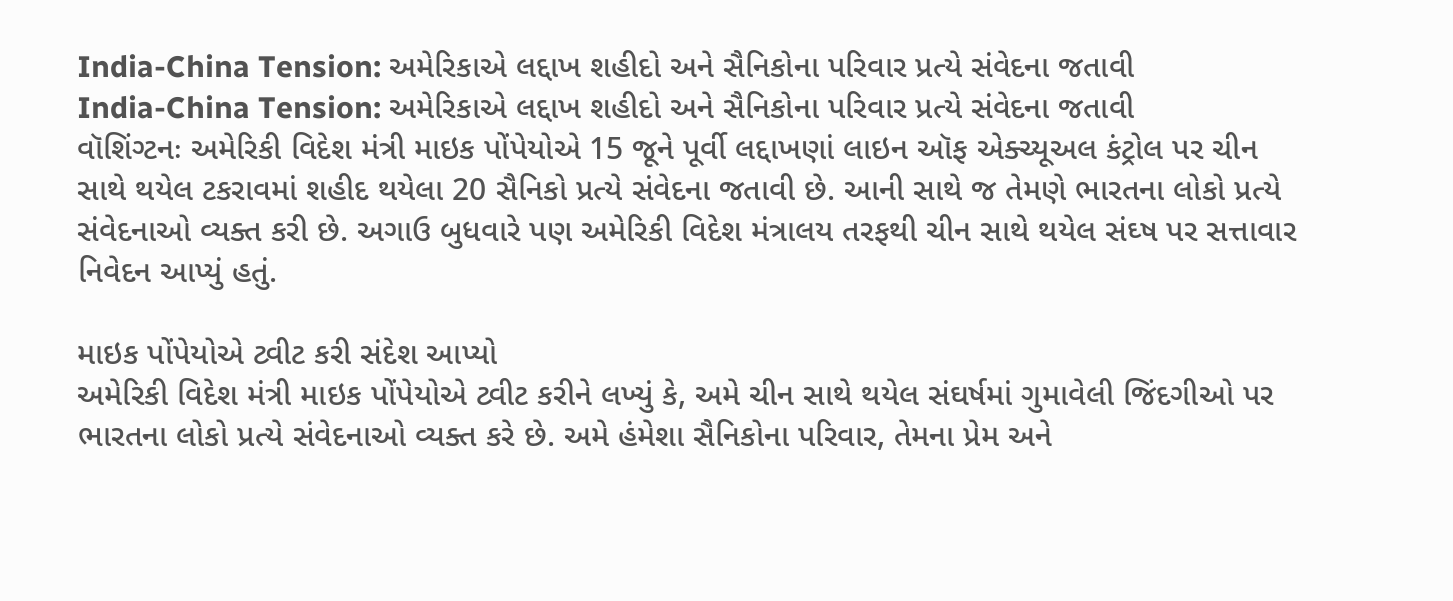India-China Tension: અમેરિકાએ લદ્દાખ શહીદો અને સૈનિકોના પરિવાર પ્રત્યે સંવેદના જતાવી
India-China Tension: અમેરિકાએ લદ્દાખ શહીદો અને સૈનિકોના પરિવાર પ્રત્યે સંવેદના જતાવી
વૉશિંગ્ટનઃ અમેરિકી વિદેશ મંત્રી માઇક પોંપેયોએ 15 જૂને પૂર્વી લદ્દાખણાં લાઇન ઑફ એક્ચ્યૂઅલ કંટ્રોલ પર ચીન સાથે થયેલ ટકરાવમાં શહીદ થયેલા 20 સૈનિકો પ્રત્યે સંવેદના જતાવી છે. આની સાથે જ તેમણે ભારતના લોકો પ્રત્યે સંવેદનાઓ વ્યક્ત કરી છે. અગાઉ બુધવારે પણ અમેરિકી વિદેશ મંત્રાલય તરફથી ચીન સાથે થયેલ સંઘ્ષ પર સત્તાવાર નિવેદન આપ્યું હતું.

માઇક પોંપેયોએ ટ્વીટ કરી સંદેશ આપ્યો
અમેરિકી વિદેશ મંત્રી માઇક પોંપેયોએ ટ્વીટ કરીને લખ્યું કે, અમે ચીન સાથે થયેલ સંઘર્ષમાં ગુમાવેલી જિંદગીઓ પર ભારતના લોકો પ્રત્યે સંવેદનાઓ વ્યક્ત કરે છે. અમે હંમેશા સૈનિકોના પરિવાર, તેમના પ્રેમ અને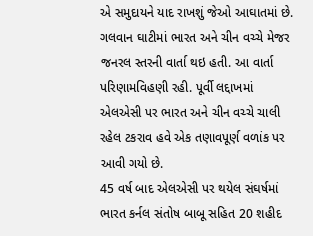એ સમુદાયને યાદ રાખશું જેઓ આઘાતમાં છે. ગલવાન ઘાટીમાં ભારત અને ચીન વચ્ચે મેજર જનરલ સ્તરની વાર્તા થઇ હતી. આ વાર્તા પરિણામવિહણી રહી. પૂર્વી લદ્દાખમાં એલએસી પર ભારત અને ચીન વચ્ચે ચાલી રહેલ ટકરાવ હવે એક તણાવપૂર્ણ વળાંક પર આવી ગયો છે.
45 વર્ષ બાદ એલએસી પર થયેલ સંઘર્ષમાં ભારત કર્નલ સંતોષ બાબૂ સહિત 20 શહીદ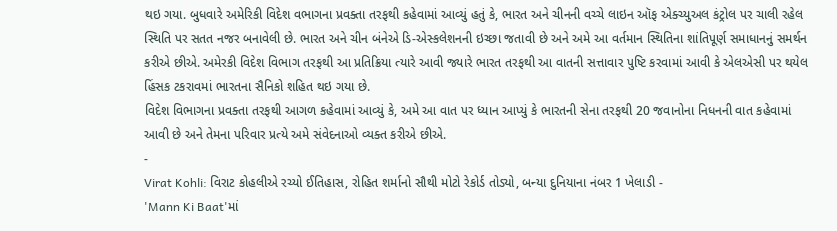થઇ ગયા. બુધવારે અમેરિકી વિદેશ વભાગના પ્રવક્તા તરફથી કહેવામાં આવ્યું હતું કે, ભારત અને ચીનની વચ્ચે લાઇન ઑફ એક્ચ્યુઅલ કંટ્રોલ પર ચાલી રહેલ સ્થિતિ પર સતત નજર બનાવેલી છે. ભારત અને ચીન બંનેએ ડિ-એસ્કલેશનની ઇચ્છા જતાવી છે અને અમે આ વર્તમાન સ્થિતિના શાંતિપૂર્ણ સમાધાનનું સમર્થન કરીએ છીએ. અમેરકી વિદેશ વિભાગ તરફથી આ પ્રતિક્રિયા ત્યારે આવી જ્યારે ભારત તરફથી આ વાતની સત્તાવાર પુષ્ટિ કરવામાં આવી કે એલએસી પર થયેલ હિંસક ટકરાવમાં ભારતના સૈનિકો શહિત થઇ ગયા છે.
વિદેશ વિભાગના પ્રવક્તા તરફથી આગળ કહેવામાં આવ્યું કે, અમે આ વાત પર ધ્યાન આપ્યું કે ભારતની સેના તરફથી 20 જવાનોના નિધનની વાત કહેવામાં આવી છે અને તેમના પરિવાર પ્રત્યે અમે સંવેદનાઓ વ્યક્ત કરીએ છીએ.
-
Virat Kohli: વિરાટ કોહલીએ રચ્યો ઈતિહાસ, રોહિત શર્માનો સૌથી મોટો રેકોર્ડ તોડ્યો, બન્યા દુનિયાના નંબર 1 ખેલાડી -
'Mann Ki Baat'માં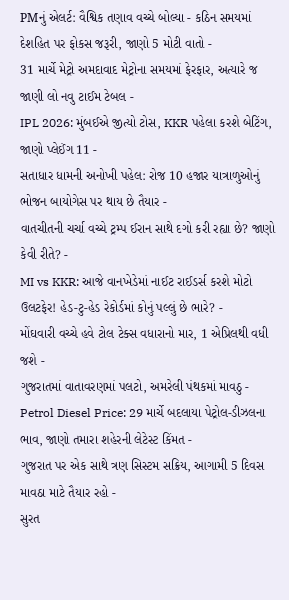PMનું એલર્ટ: વૈશ્વિક તણાવ વચ્ચે બોલ્યા - કઠિન સમયમાં દેશહિત પર ફોકસ જરૂરી, જાણો 5 મોટી વાતો -
31 માર્ચે મેટ્રો અમદાવાદ મેટ્રોના સમયમાં ફેરફાર, અત્યારે જ જાણી લો નવુ ટાઈમ ટેબલ -
IPL 2026: મુંબઈએ જીત્યો ટોસ, KKR પહેલા કરશે બેટિંગ, જાણો પ્લેઈંગ 11 -
સતાધાર ધામની અનોખી પહેલ: રોજ 10 હજાર યાત્રાળુઓનું ભોજન બાયોગેસ પર થાય છે તૈયાર -
વાતચીતની ચર્ચા વચ્ચે ટ્રમ્પ ઈરાન સાથે દગો કરી રહ્યા છે? જાણો કેવી રીતે? -
MI vs KKR: આજે વાનખેડેમાં નાઈટ રાઈડર્સ કરશે મોટો ઉલટફેર! હેડ-ટુ-હેડ રેકોર્ડમાં કોનું પલ્લું છે ભારે? -
મોંઘવારી વચ્ચે હવે ટોલ ટેક્સ વધારાનો માર, 1 એપ્રિલથી વધી જશે -
ગુજરાતમાં વાતાવરણમાં પલટો, અમરેલી પંથકમાં માવઠુ -
Petrol Diesel Price: 29 માર્ચે બદલાયા પેટ્રોલ-ડીઝલના ભાવ, જાણો તમારા શહેરની લેટેસ્ટ કિંમત -
ગુજરાત પર એક સાથે ત્રણ સિસ્ટમ સક્રિય, આગામી 5 દિવસ માવઠા માટે તૈયાર રહો -
સુરત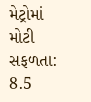મેટ્રોમાં મોટી સફળતા: 8.5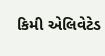કિમી એલિવેટેડ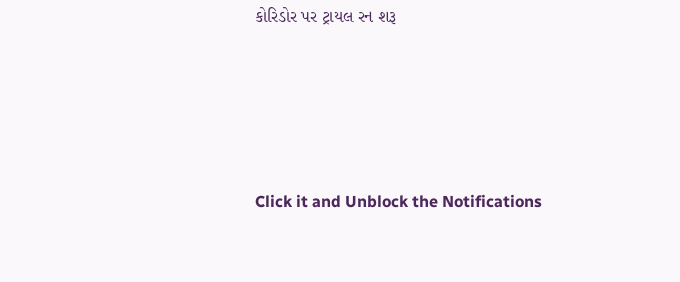કોરિડોર પર ટ્રાયલ રન શરૂ







Click it and Unblock the Notifications